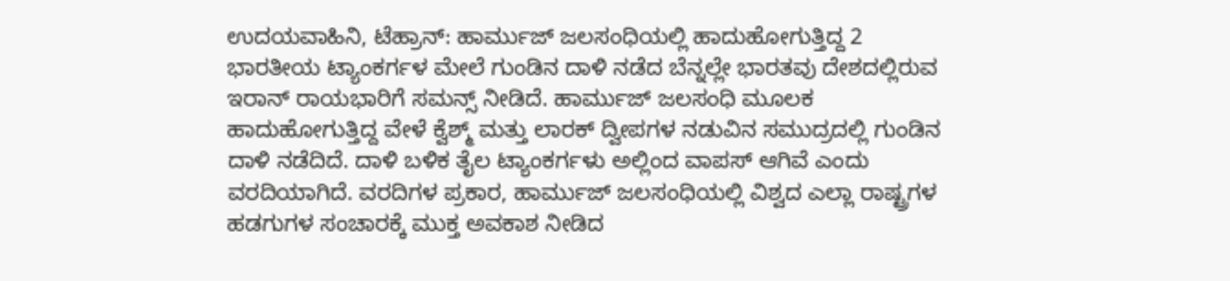ಉದಯವಾಹಿನಿ, ಟೆಹ್ರಾನ್: ಹಾರ್ಮುಜ್ ಜಲಸಂಧಿಯಲ್ಲಿ ಹಾದುಹೋಗುತ್ತಿದ್ದ 2 ಭಾರತೀಯ ಟ್ಯಾಂಕರ್ಗಳ ಮೇಲೆ ಗುಂಡಿನ ದಾಳಿ ನಡೆದ ಬೆನ್ನಲ್ಲೇ ಭಾರತವು ದೇಶದಲ್ಲಿರುವ ಇರಾನ್ ರಾಯಭಾರಿಗೆ ಸಮನ್ಸ್ ನೀಡಿದೆ. ಹಾರ್ಮುಜ್ ಜಲಸಂಧಿ ಮೂಲಕ ಹಾದುಹೋಗುತ್ತಿದ್ದ ವೇಳೆ ಕ್ವೆಶ್ಮ್ ಮತ್ತು ಲಾರಕ್ ದ್ವೀಪಗಳ ನಡುವಿನ ಸಮುದ್ರದಲ್ಲಿ ಗುಂಡಿನ ದಾಳಿ ನಡೆದಿದೆ. ದಾಳಿ ಬಳಿಕ ತೈಲ ಟ್ಯಾಂಕರ್ಗಳು ಅಲ್ಲಿಂದ ವಾಪಸ್ ಆಗಿವೆ ಎಂದು ವರದಿಯಾಗಿದೆ. ವರದಿಗಳ ಪ್ರಕಾರ, ಹಾರ್ಮುಜ್ ಜಲಸಂಧಿಯಲ್ಲಿ ವಿಶ್ವದ ಎಲ್ಲಾ ರಾಷ್ಟ್ರಗಳ ಹಡಗುಗಳ ಸಂಚಾರಕ್ಕೆ ಮುಕ್ತ ಅವಕಾಶ ನೀಡಿದ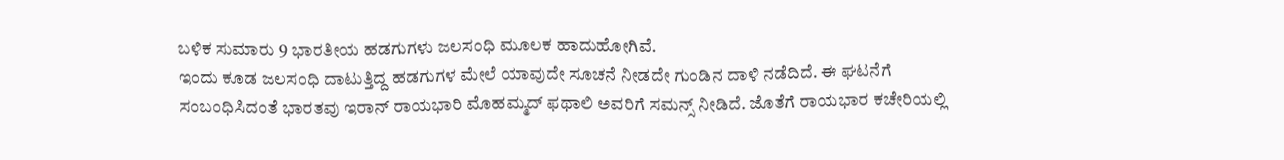ಬಳಿಕ ಸುಮಾರು 9 ಭಾರತೀಯ ಹಡಗುಗಳು ಜಲಸಂಧಿ ಮೂಲಕ ಹಾದುಹೋಗಿವೆ.
ಇಂದು ಕೂಡ ಜಲಸಂಧಿ ದಾಟುತ್ತಿದ್ದ ಹಡಗುಗಳ ಮೇಲೆ ಯಾವುದೇ ಸೂಚನೆ ನೀಡದೇ ಗುಂಡಿನ ದಾಳಿ ನಡೆದಿದೆ. ಈ ಘಟನೆಗೆ ಸಂಬಂಧಿಸಿದಂತೆ ಭಾರತವು ಇರಾನ್ ರಾಯಭಾರಿ ಮೊಹಮ್ಮದ್ ಫಥಾಲಿ ಅವರಿಗೆ ಸಮನ್ಸ್ ನೀಡಿದೆ. ಜೊತೆಗೆ ರಾಯಭಾರ ಕಚೇರಿಯಲ್ಲಿ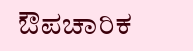ಔಪಚಾರಿಕ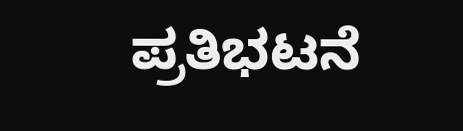ಪ್ರತಿಭಟನೆ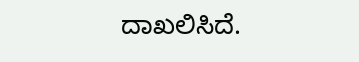ದಾಖಲಿಸಿದೆ.